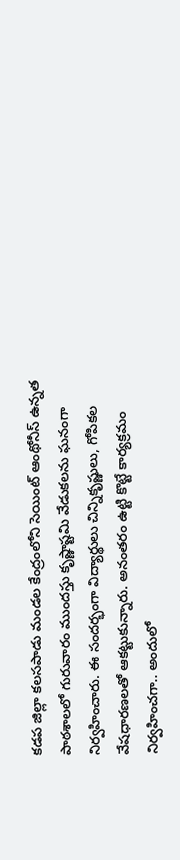కడప జిల్లా కలసపాడు మండల కేంద్రంలోని సెయింట్ ఆంథోనీస్ ఉన్నత పాఠశాలలో గురువారం ముందస్తు కృష్ణాష్టమి వేడుకలను ఘనంగా నిర్వహించారు. ఈ సందర్భంగా విద్యార్థులు చిన్నికృష్ణులు, గోపికల వేషధారణలతో ఆకట్టుకున్నారు. అనంతరం ఉట్టి కొట్టే కార్యక్రమం నిర్వహించగా.. అందులో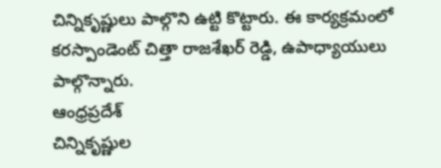చిన్నికృష్ణులు పాల్గొని ఉట్టి కొట్టారు. ఈ కార్యక్రమంలో కరస్పాండెంట్ చిత్తా రాజశేఖర్ రెడ్డి, ఉపాధ్యాయులు పాల్గొన్నారు.
ఆంధ్రప్రదేశ్
చిన్నికృష్ణుల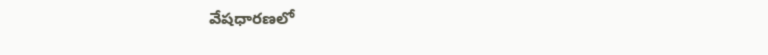వేషధారణలో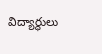విద్యార్థులు